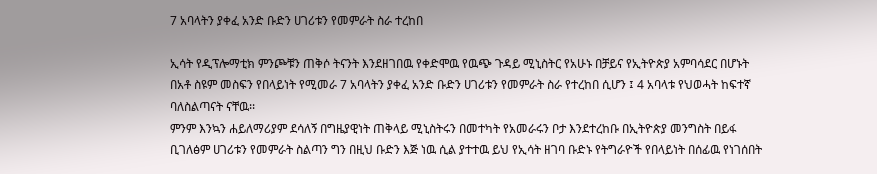7 አባላትን ያቀፈ አንድ ቡድን ሀገሪቱን የመምራት ስራ ተረከበ

ኢሳት የዲፕሎማቲክ ምንጮቹን ጠቅሶ ትናንት እንደዘገበዉ የቀድሞዉ የዉጭ ጉዳይ ሚኒስትር የአሁኑ በቻይና የኢትዮጵያ አምባሳደር በሆኑት በአቶ ስዩም መስፍን የበላይነት የሚመራ 7 አባላትን ያቀፈ አንድ ቡድን ሀገሪቱን የመምራት ስራ የተረከበ ሲሆን ፤ 4 አባላቱ የህወሓት ከፍተኛ ባለስልጣናት ናቸዉ፡፡
ምንም እንኳን ሐይለማሪያም ደሳለኝ በግዜያዊነት ጠቅላይ ሚኒስትሩን በመተካት የአመራሩን ቦታ እንደተረከቡ በኢትዮጵያ መንግስት በይፋ ቢገለፅም ሀገሪቱን የመምራት ስልጣን ግን በዚህ ቡድን እጅ ነዉ ሲል ያተተዉ ይህ የኢሳት ዘገባ ቡድኑ የትግራዮች የበላይነት በሰፊዉ የነገሰበት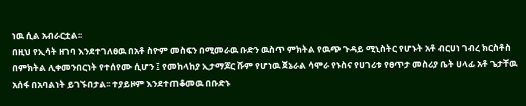ነዉ ሲል አብራርቷል፡፡
በዚህ የኢሳት ዘገባ እንደተገለፀዉ በአቶ ስዮም መስፍን በሚመራዉ ቡድን ዉስጥ ምክትል የዉጭ ጉዳይ ሚኒስትር የሆኑት አቶ ብርሀነ ገብረ ክርስቶስ በምክትል ሊቀመንበርነት የተሰየሙ ሲሆን ፤ የመከላከያ ኢታማጆር ሹም የሆነዉ ጀኔራል ሳሞራ የኑስና የሀገሪቱ የፀጥታ መስሪያ ቤት ሀላፊ አቶ ጌታቸዉ አሰፋ በአባልነት ይገኙበታል፡፡ ተያይዞም እንደተጠቆመዉ በቡድኑ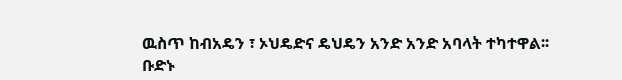ዉስጥ ከብአዴን ፣ ኦህዴድና ዴህዴን አንድ አንድ አባላት ተካተዋል፡፡
ቡድኑ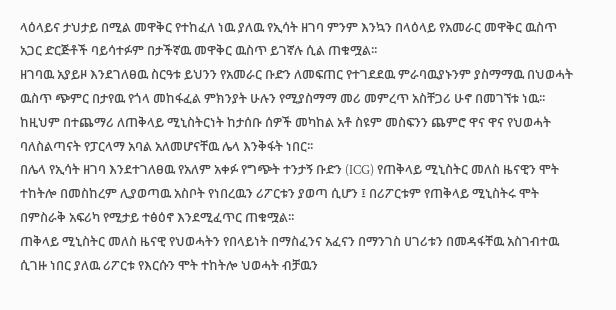ላዕላይና ታህታይ በሚል መዋቅር የተከፈለ ነዉ ያለዉ የኢሳት ዘገባ ምንም እንኳን በላዕላይ የአመራር መዋቅር ዉስጥ አጋር ድርጅቶች ባይሳተፉም በታችኛዉ መዋቅር ዉስጥ ይገኛሉ ሲል ጠቁሟል፡፡
ዘገባዉ አያይዞ እንደገለፀዉ ስርዓቱ ይህንን የአመራር ቡድን ለመፍጠር የተገደደዉ ምራባዉያኑንም ያስማማዉ በህወሓት ዉስጥ ጭምር በታየዉ የጎላ መከፋፈል ምክንያት ሁሉን የሚያስማማ መሪ መምረጥ አስቸጋሪ ሁኖ በመገኘቱ ነዉ፡፡ ከዚህም በተጨማሪ ለጠቅላይ ሚኒስትርነት ከታሰቡ ሰዎች መካከል አቶ ስዩም መስፍንን ጨምሮ ዋና ዋና የህወሓት ባለስልጣናት የፓርላማ አባል አለመሆናቸዉ ሌላ እንቅፋት ነበር፡፡
በሌላ የኢሳት ዘገባ እንደተገለፀዉ የአለም አቀፉ የግጭት ተንታኝ ቡድን (ICG) የጠቅላይ ሚኒስትር መለስ ዜናዊን ሞት ተከትሎ በመስከረም ሊያወጣዉ አስቦት የነበረዉን ሪፖርቱን ያወጣ ሲሆን ፤ በሪፖርቱም የጠቅላይ ሚኒስትሩ ሞት በምስራቅ አፍሪካ የሚታይ ተፅዕኖ እንደሚፈጥር ጠቁሟል፡፡
ጠቅላይ ሚኒስትር መለስ ዜናዊ የህወሓትን የበላይነት በማስፈንና አፈናን በማንገስ ሀገሪቱን በመዳፋቸዉ አስገብተዉ ሲገዙ ነበር ያለዉ ሪፖርቱ የእርሱን ሞት ተከትሎ ህወሓት ብቻዉን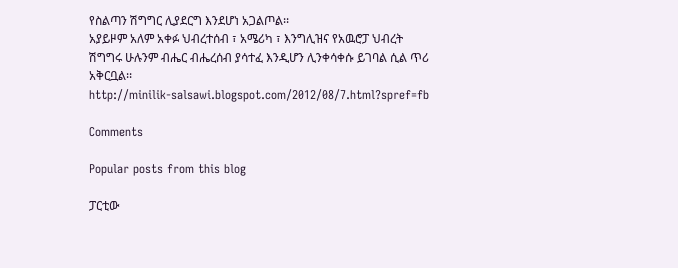የስልጣን ሽግግር ሊያደርግ እንደሆነ አጋልጦል፡፡
አያይዞም አለም አቀፉ ህብረተሰብ ፣ አሜሪካ ፣ እንግሊዝና የአዉሮፓ ህብረት ሽግግሩ ሁሉንም ብሔር ብሔረሰብ ያሳተፈ እንዲሆን ሊንቀሳቀሱ ይገባል ሲል ጥሪ አቅርቧል፡፡
http://minilik-salsawi.blogspot.com/2012/08/7.html?spref=fb

Comments

Popular posts from this blog

ፓርቲው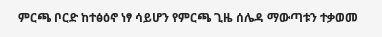ምርጫ ቦርድ ከተፅዕኖ ነፃ ሳይሆን የምርጫ ጊዜ ሰሌዳ ማውጣቱን ተቃወመ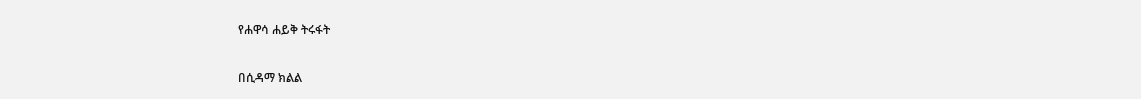የሐዋሳ ሐይቅ ትሩፋት

በሲዳማ ክልል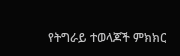የትግራይ ተወላጆች ምክክር